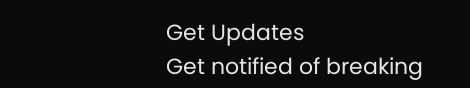Get Updates
Get notified of breaking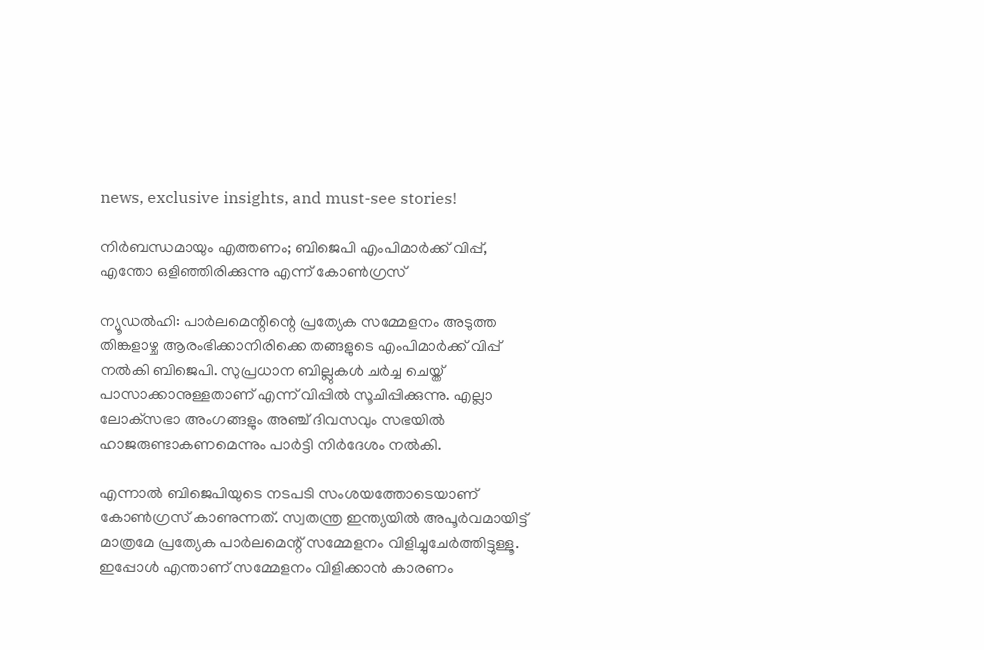news, exclusive insights, and must-see stories!

നിര്‍ബന്ധമായും എത്തണം; ബിജെപി എംപിമാര്‍ക്ക് വിപ്പ്, എന്തോ ഒളിഞ്ഞിരിക്കുന്നു എന്ന് കോണ്‍ഗ്രസ്

ന്യൂഡല്‍ഹി: പാര്‍ലമെന്റിന്റെ പ്രത്യേക സമ്മേളനം അടുത്ത തിങ്കളാഴ്ച ആരംഭിക്കാനിരിക്കെ തങ്ങളുടെ എംപിമാര്‍ക്ക് വിപ്പ് നല്‍കി ബിജെപി. സുപ്രധാന ബില്ലുകള്‍ ചര്‍ച്ച ചെയ്ത് പാസാക്കാനുള്ളതാണ് എന്ന് വിപ്പില്‍ സൂചിപ്പിക്കുന്നു. എല്ലാ ലോക്‌സഭാ അംഗങ്ങളും അഞ്ച് ദിവസവും സഭയില്‍ ഹാജരുണ്ടാകണമെന്നും പാര്‍ട്ടി നിര്‍ദേശം നല്‍കി.

എന്നാല്‍ ബിജെപിയുടെ നടപടി സംശയത്തോടെയാണ് കോണ്‍ഗ്രസ് കാണുന്നത്. സ്വതന്ത്ര ഇന്ത്യയില്‍ അപൂര്‍വമായിട്ട് മാത്രമേ പ്രത്യേക പാര്‍ലമെന്റ് സമ്മേളനം വിളിച്ചുചേര്‍ത്തിട്ടുള്ളൂ. ഇപ്പോള്‍ എന്താണ് സമ്മേളനം വിളിക്കാന്‍ കാരണം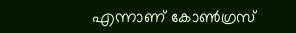എന്നാണ് കോണ്‍ഗ്രസ്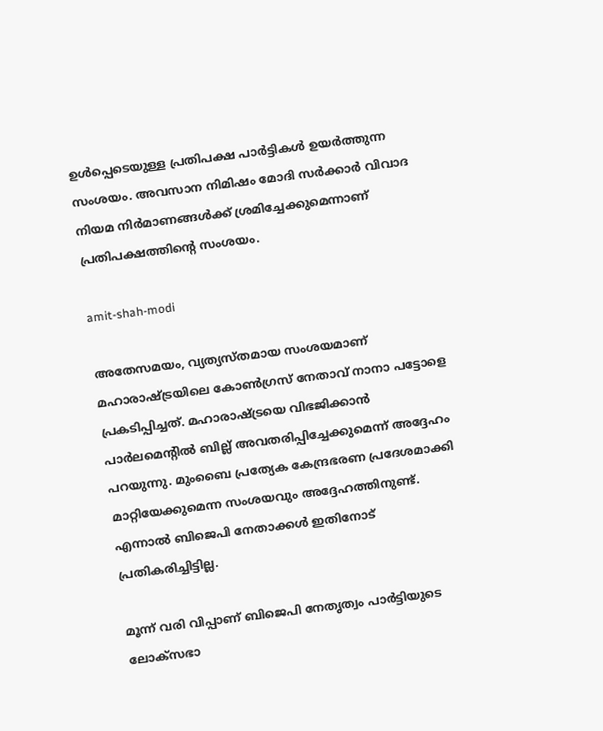ഉള്‍പ്പെടെയുള്ള പ്രതിപക്ഷ പാര്‍ട്ടികള്‍ ഉയര്‍ത്തുന്ന സംശയം. അവസാന നിമിഷം മോദി സര്‍ക്കാര്‍ വിവാദ നിയമ നിര്‍മാണങ്ങള്‍ക്ക് ശ്രമിച്ചേക്കുമെന്നാണ് പ്രതിപക്ഷത്തിന്റെ സംശയം.

amit-shah-modi

അതേസമയം, വ്യത്യസ്തമായ സംശയമാണ് മഹാരാഷ്ട്രയിലെ കോണ്‍ഗ്രസ് നേതാവ് നാനാ പട്ടോളെ പ്രകടിപ്പിച്ചത്. മഹാരാഷ്ട്രയെ വിഭജിക്കാന്‍ പാര്‍ലമെന്റില്‍ ബില്ല് അവതരിപ്പിച്ചേക്കുമെന്ന് അദ്ദേഹം പറയുന്നു. മുംബൈ പ്രത്യേക കേന്ദ്രഭരണ പ്രദേശമാക്കി മാറ്റിയേക്കുമെന്ന സംശയവും അദ്ദേഹത്തിനുണ്ട്. എന്നാല്‍ ബിജെപി നേതാക്കള്‍ ഇതിനോട് പ്രതികരിച്ചിട്ടില്ല.

മൂന്ന് വരി വിപ്പാണ് ബിജെപി നേതൃത്വം പാര്‍ട്ടിയുടെ ലോക്‌സഭാ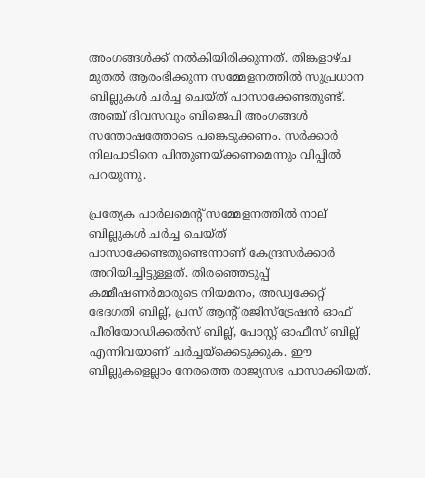അംഗങ്ങള്‍ക്ക് നല്‍കിയിരിക്കുന്നത്. തിങ്കളാഴ്ച മുതല്‍ ആരംഭിക്കുന്ന സമ്മേളനത്തില്‍ സുപ്രധാന ബില്ലുകള്‍ ചര്‍ച്ച ചെയ്ത് പാസാക്കേണ്ടതുണ്ട്. അഞ്ച് ദിവസവും ബിജെപി അംഗങ്ങള്‍ സന്തോഷത്തോടെ പങ്കെടുക്കണം. സര്‍ക്കാര്‍ നിലപാടിനെ പിന്തുണയ്ക്കണമെന്നും വിപ്പില്‍ പറയുന്നു.

പ്രത്യേക പാര്‍ലമെന്റ് സമ്മേളനത്തില്‍ നാല് ബില്ലുകള്‍ ചര്‍ച്ച ചെയ്ത് പാസാക്കേണ്ടതുണ്ടെന്നാണ് കേന്ദ്രസര്‍ക്കാര്‍ അറിയിച്ചിട്ടുള്ളത്. തിരഞ്ഞെടുപ്പ് കമ്മീഷണര്‍മാരുടെ നിയമനം, അഡ്വക്കേറ്റ് ഭേദഗതി ബില്ല്, പ്രസ് ആന്റ് രജിസ്‌ട്രേഷന്‍ ഓഫ് പീരിയോഡിക്കല്‍സ് ബില്ല്, പോസ്റ്റ് ഓഫീസ് ബില്ല് എന്നിവയാണ് ചര്‍ച്ചയ്‌ക്കെടുക്കുക. ഈ ബില്ലുകളെല്ലാം നേരത്തെ രാജ്യസഭ പാസാക്കിയത്.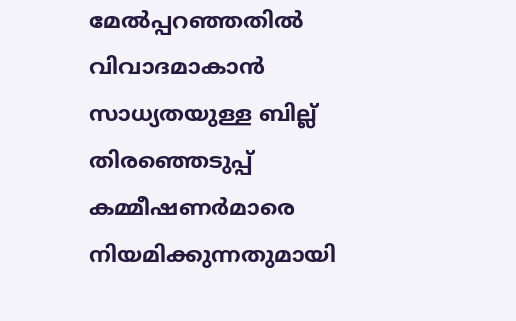മേല്‍പ്പറഞ്ഞതില്‍ വിവാദമാകാന്‍ സാധ്യതയുള്ള ബില്ല് തിരഞ്ഞെടുപ്പ് കമ്മീഷണര്‍മാരെ നിയമിക്കുന്നതുമായി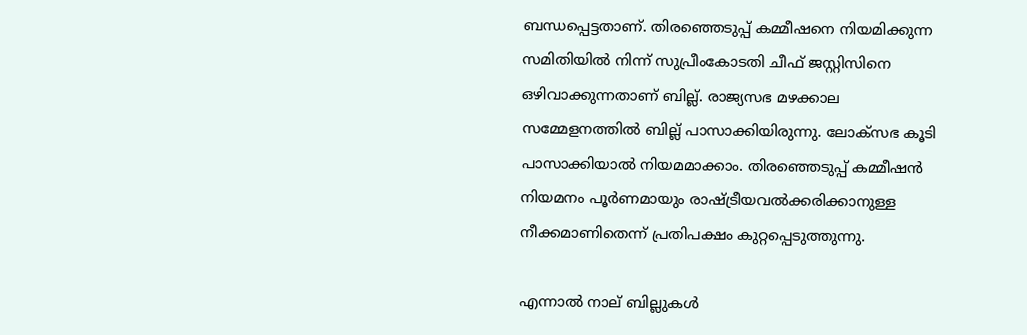ബന്ധപ്പെട്ടതാണ്. തിരഞ്ഞെടുപ്പ് കമ്മീഷനെ നിയമിക്കുന്ന സമിതിയില്‍ നിന്ന് സുപ്രീംകോടതി ചീഫ് ജസ്റ്റിസിനെ ഒഴിവാക്കുന്നതാണ് ബില്ല്. രാജ്യസഭ മഴക്കാല സമ്മേളനത്തില്‍ ബില്ല് പാസാക്കിയിരുന്നു. ലോക്‌സഭ കൂടി പാസാക്കിയാല്‍ നിയമമാക്കാം. തിരഞ്ഞെടുപ്പ് കമ്മീഷന്‍ നിയമനം പൂര്‍ണമായും രാഷ്ട്രീയവല്‍ക്കരിക്കാനുള്ള നീക്കമാണിതെന്ന് പ്രതിപക്ഷം കുറ്റപ്പെടുത്തുന്നു.

എന്നാല്‍ നാല് ബില്ലുകള്‍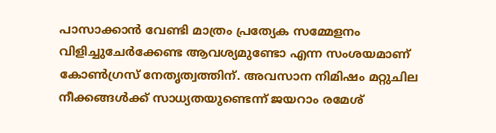പാസാക്കാന്‍ വേണ്ടി മാത്രം പ്രത്യേക സമ്മേളനം വിളിച്ചുചേര്‍ക്കേണ്ട ആവശ്യമുണ്ടോ എന്ന സംശയമാണ് കോണ്‍ഗ്രസ് നേതൃത്വത്തിന്. അവസാന നിമിഷം മറ്റുചില നീക്കങ്ങള്‍ക്ക് സാധ്യതയുണ്ടെന്ന് ജയറാം രമേശ്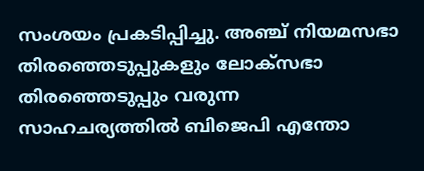സംശയം പ്രകടിപ്പിച്ചു. അഞ്ച് നിയമസഭാ തിരഞ്ഞെടുപ്പുകളും ലോക്‌സഭാ തിരഞ്ഞെടുപ്പും വരുന്ന സാഹചര്യത്തില്‍ ബിജെപി എന്തോ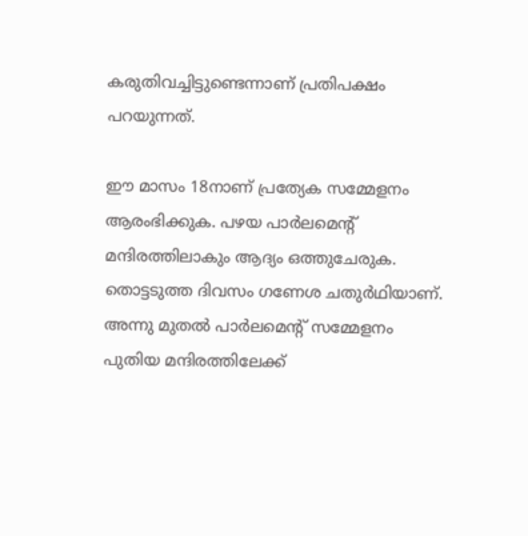കരുതിവച്ചിട്ടുണ്ടെന്നാണ് പ്രതിപക്ഷം പറയുന്നത്.

ഈ മാസം 18നാണ് പ്രത്യേക സമ്മേളനം ആരംഭിക്കുക. പഴയ പാര്‍ലമെന്റ് മന്ദിരത്തിലാകും ആദ്യം ഒത്തുചേരുക. തൊട്ടടുത്ത ദിവസം ഗണേശ ചതുര്‍ഥിയാണ്. അന്നു മുതല്‍ പാര്‍ലമെന്റ് സമ്മേളനം പുതിയ മന്ദിരത്തിലേക്ക്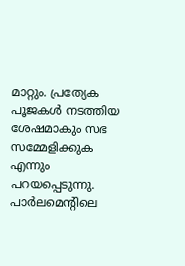മാറ്റും. പ്രത്യേക പൂജകള്‍ നടത്തിയ ശേഷമാകും സഭ സമ്മേളിക്കുക എന്നും പറയപ്പെടുന്നു. പാര്‍ലമെന്റിലെ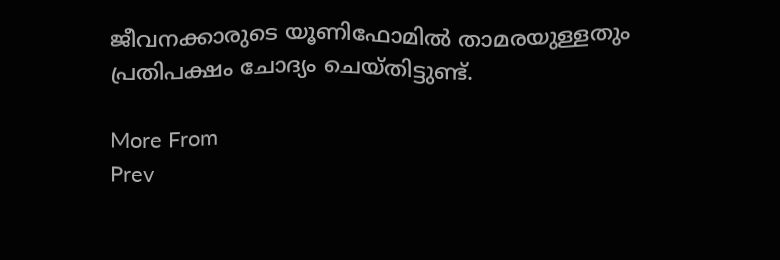ജീവനക്കാരുടെ യൂണിഫോമില്‍ താമരയുള്ളതും പ്രതിപക്ഷം ചോദ്യം ചെയ്തിട്ടുണ്ട്.

More From
Prev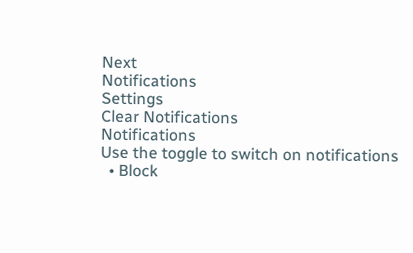Next
Notifications
Settings
Clear Notifications
Notifications
Use the toggle to switch on notifications
  • Block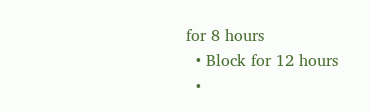for 8 hours
  • Block for 12 hours
  •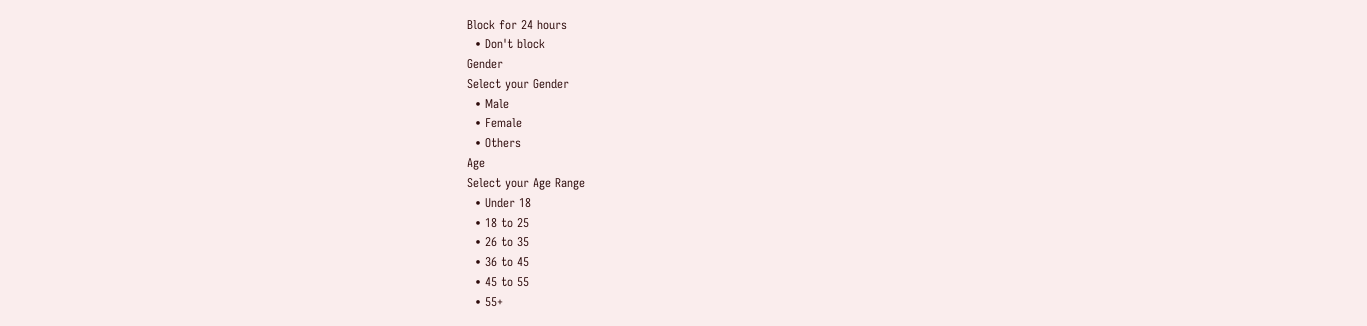Block for 24 hours
  • Don't block
Gender
Select your Gender
  • Male
  • Female
  • Others
Age
Select your Age Range
  • Under 18
  • 18 to 25
  • 26 to 35
  • 36 to 45
  • 45 to 55
  • 55+